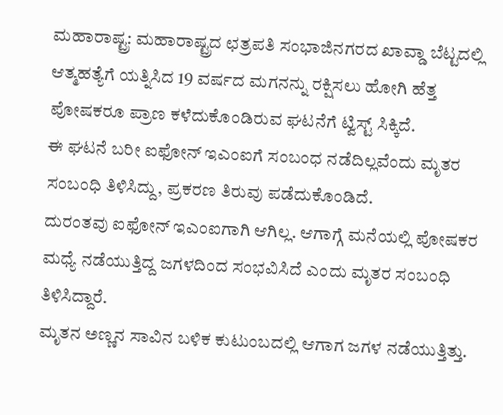ಮಹಾರಾಷ್ಟ್ರ: ಮಹಾರಾಷ್ಟ್ರದ ಛತ್ರಪತಿ ಸಂಭಾಜಿನಗರದ ಖಾವ್ಡಾ ಬೆಟ್ಟದಲ್ಲಿ ಆತ್ಮಹತ್ಯೆಗೆ ಯತ್ನಿಸಿದ 19 ವರ್ಷದ ಮಗನನ್ನು ರಕ್ಷಿಸಲು ಹೋಗಿ ಹೆತ್ತ ಪೋಷಕರೂ ಪ್ರಾಣ ಕಳೆದುಕೊಂಡಿರುವ ಘಟನೆಗೆ ಟ್ವಿಸ್ಟ್ ಸಿಕ್ಕಿದೆ.
ಈ ಘಟನೆ ಬರೀ ಐಫೋನ್ ಇಎಂಐಗೆ ಸಂಬಂಧ ನಡೆದಿಲ್ಲವೆಂದು ಮೃತರ ಸಂಬಂಧಿ ತಿಳಿಸಿದ್ದು, ಪ್ರಕರಣ ತಿರುವು ಪಡೆದುಕೊಂಡಿದೆ.
ದುರಂತವು ಐಫೋನ್ ಇಎಂಐಗಾಗಿ ಆಗಿಲ್ಲ. ಆಗಾಗ್ಗೆ ಮನೆಯಲ್ಲಿ ಪೋಷಕರ ಮಧ್ಯೆ ನಡೆಯುತ್ತಿದ್ದ ಜಗಳದಿಂದ ಸಂಭವಿಸಿದೆ ಎಂದು ಮೃತರ ಸಂಬಂಧಿ ತಿಳಿಸಿದ್ದಾರೆ.
ಮೃತನ ಅಣ್ಣನ ಸಾವಿನ ಬಳಿಕ ಕುಟುಂಬದಲ್ಲಿ ಆಗಾಗ ಜಗಳ ನಡೆಯುತ್ತಿತ್ತು.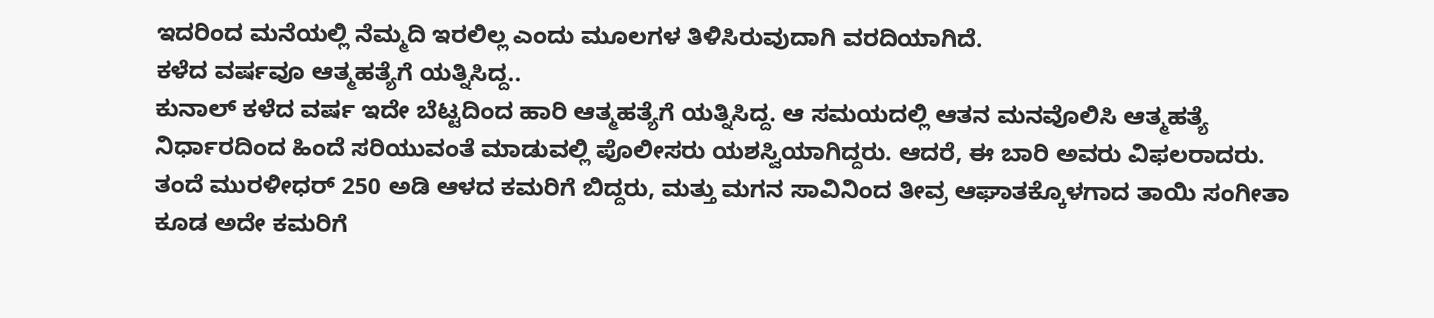ಇದರಿಂದ ಮನೆಯಲ್ಲಿ ನೆಮ್ಮದಿ ಇರಲಿಲ್ಲ ಎಂದು ಮೂಲಗಳ ತಿಳಿಸಿರುವುದಾಗಿ ವರದಿಯಾಗಿದೆ.
ಕಳೆದ ವರ್ಷವೂ ಆತ್ಮಹತ್ಯೆಗೆ ಯತ್ನಿಸಿದ್ದ..
ಕುನಾಲ್ ಕಳೆದ ವರ್ಷ ಇದೇ ಬೆಟ್ಟದಿಂದ ಹಾರಿ ಆತ್ಮಹತ್ಯೆಗೆ ಯತ್ನಿಸಿದ್ದ. ಆ ಸಮಯದಲ್ಲಿ ಆತನ ಮನವೊಲಿಸಿ ಆತ್ಮಹತ್ಯೆ ನಿರ್ಧಾರದಿಂದ ಹಿಂದೆ ಸರಿಯುವಂತೆ ಮಾಡುವಲ್ಲಿ ಪೊಲೀಸರು ಯಶಸ್ವಿಯಾಗಿದ್ದರು. ಆದರೆ, ಈ ಬಾರಿ ಅವರು ವಿಫಲರಾದರು.
ತಂದೆ ಮುರಳೀಧರ್ 250 ಅಡಿ ಆಳದ ಕಮರಿಗೆ ಬಿದ್ದರು, ಮತ್ತು ಮಗನ ಸಾವಿನಿಂದ ತೀವ್ರ ಆಘಾತಕ್ಕೊಳಗಾದ ತಾಯಿ ಸಂಗೀತಾ ಕೂಡ ಅದೇ ಕಮರಿಗೆ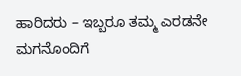ಹಾರಿದರು – ಇಬ್ಬರೂ ತಮ್ಮ ಎರಡನೇ ಮಗನೊಂದಿಗೆ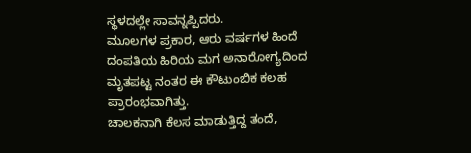ಸ್ಥಳದಲ್ಲೇ ಸಾವನ್ನಪ್ಪಿದರು.
ಮೂಲಗಳ ಪ್ರಕಾರ, ಆರು ವರ್ಷಗಳ ಹಿಂದೆ ದಂಪತಿಯ ಹಿರಿಯ ಮಗ ಅನಾರೋಗ್ಯದಿಂದ ಮೃತಪಟ್ಟ ನಂತರ ಈ ಕೌಟುಂಬಿಕ ಕಲಹ ಪ್ರಾರಂಭವಾಗಿತ್ತು.
ಚಾಲಕನಾಗಿ ಕೆಲಸ ಮಾಡುತ್ತಿದ್ದ ತಂದೆ,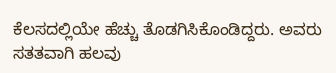ಕೆಲಸದಲ್ಲಿಯೇ ಹೆಚ್ಚು ತೊಡಗಿಸಿಕೊಂಡಿದ್ದರು. ಅವರು ಸತತವಾಗಿ ಹಲವು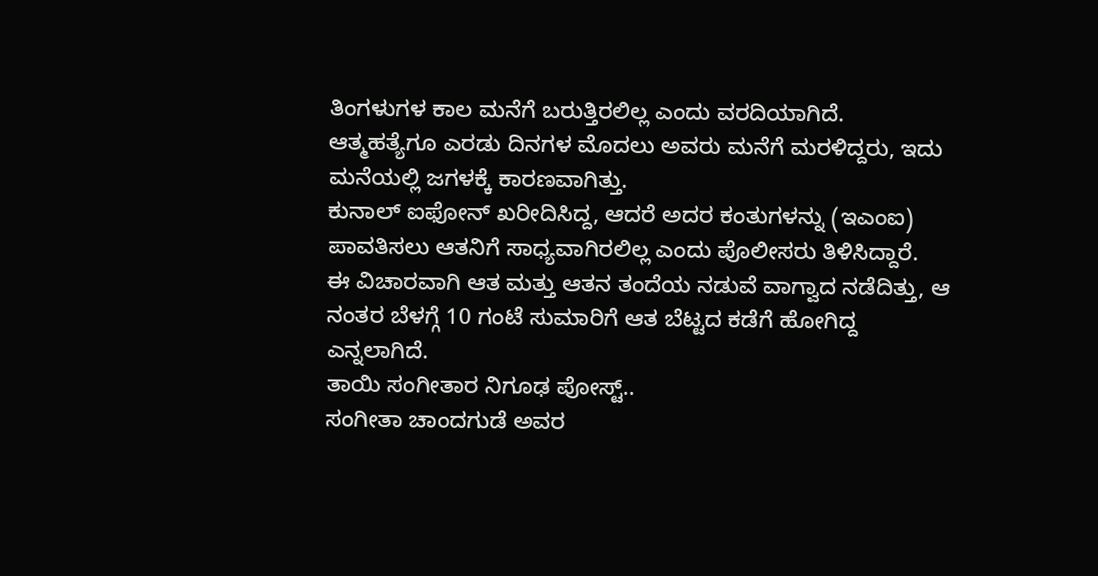ತಿಂಗಳುಗಳ ಕಾಲ ಮನೆಗೆ ಬರುತ್ತಿರಲಿಲ್ಲ ಎಂದು ವರದಿಯಾಗಿದೆ.
ಆತ್ಮಹತ್ಯೆಗೂ ಎರಡು ದಿನಗಳ ಮೊದಲು ಅವರು ಮನೆಗೆ ಮರಳಿದ್ದರು, ಇದು ಮನೆಯಲ್ಲಿ ಜಗಳಕ್ಕೆ ಕಾರಣವಾಗಿತ್ತು.
ಕುನಾಲ್ ಐಫೋನ್ ಖರೀದಿಸಿದ್ದ, ಆದರೆ ಅದರ ಕಂತುಗಳನ್ನು (ಇಎಂಐ) ಪಾವತಿಸಲು ಆತನಿಗೆ ಸಾಧ್ಯವಾಗಿರಲಿಲ್ಲ ಎಂದು ಪೊಲೀಸರು ತಿಳಿಸಿದ್ದಾರೆ.
ಈ ವಿಚಾರವಾಗಿ ಆತ ಮತ್ತು ಆತನ ತಂದೆಯ ನಡುವೆ ವಾಗ್ವಾದ ನಡೆದಿತ್ತು, ಆ ನಂತರ ಬೆಳಗ್ಗೆ 10 ಗಂಟೆ ಸುಮಾರಿಗೆ ಆತ ಬೆಟ್ಟದ ಕಡೆಗೆ ಹೋಗಿದ್ದ ಎನ್ನಲಾಗಿದೆ.
ತಾಯಿ ಸಂಗೀತಾರ ನಿಗೂಢ ಪೋಸ್ಟ್..
ಸಂಗೀತಾ ಚಾಂದಗುಡೆ ಅವರ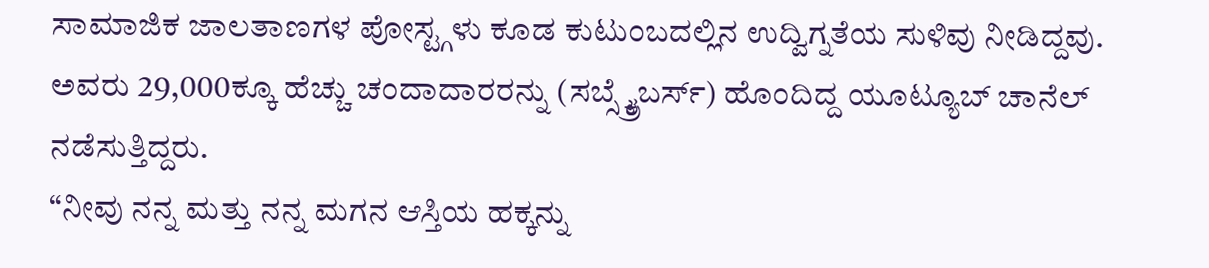ಸಾಮಾಜಿಕ ಜಾಲತಾಣಗಳ ಪೋಸ್ಟ್ಗಳು ಕೂಡ ಕುಟುಂಬದಲ್ಲಿನ ಉದ್ವಿಗ್ನತೆಯ ಸುಳಿವು ನೀಡಿದ್ದವು. ಅವರು 29,000ಕ್ಕೂ ಹೆಚ್ಚು ಚಂದಾದಾರರನ್ನು (ಸಬ್ಸ್ಕ್ರೈಬರ್ಸ್) ಹೊಂದಿದ್ದ ಯೂಟ್ಯೂಬ್ ಚಾನೆಲ್ ನಡೆಸುತ್ತಿದ್ದರು.
“ನೀವು ನನ್ನ ಮತ್ತು ನನ್ನ ಮಗನ ಆಸ್ತಿಯ ಹಕ್ಕನ್ನು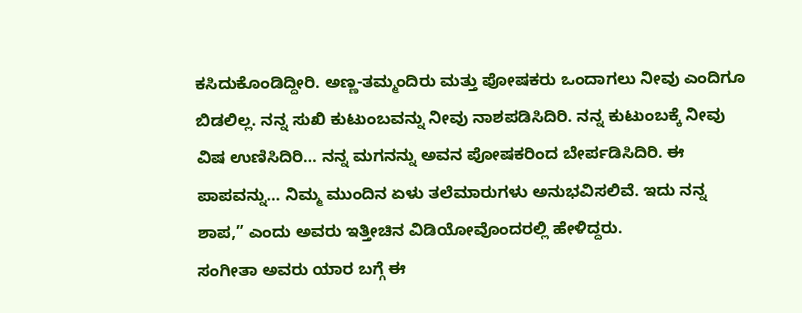ಕಸಿದುಕೊಂಡಿದ್ದೀರಿ. ಅಣ್ಣ-ತಮ್ಮಂದಿರು ಮತ್ತು ಪೋಷಕರು ಒಂದಾಗಲು ನೀವು ಎಂದಿಗೂ ಬಿಡಲಿಲ್ಲ. ನನ್ನ ಸುಖಿ ಕುಟುಂಬವನ್ನು ನೀವು ನಾಶಪಡಿಸಿದಿರಿ. ನನ್ನ ಕುಟುಂಬಕ್ಕೆ ನೀವು ವಿಷ ಉಣಿಸಿದಿರಿ… ನನ್ನ ಮಗನನ್ನು ಅವನ ಪೋಷಕರಿಂದ ಬೇರ್ಪಡಿಸಿದಿರಿ. ಈ ಪಾಪವನ್ನು… ನಿಮ್ಮ ಮುಂದಿನ ಏಳು ತಲೆಮಾರುಗಳು ಅನುಭವಿಸಲಿವೆ. ಇದು ನನ್ನ ಶಾಪ,” ಎಂದು ಅವರು ಇತ್ತೀಚಿನ ವಿಡಿಯೋವೊಂದರಲ್ಲಿ ಹೇಳಿದ್ದರು.
ಸಂಗೀತಾ ಅವರು ಯಾರ ಬಗ್ಗೆ ಈ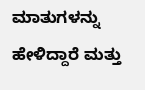ಮಾತುಗಳನ್ನು ಹೇಳಿದ್ದಾರೆ ಮತ್ತು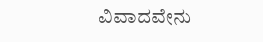ವಿವಾದವೇನು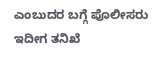ಎಂಬುದರ ಬಗ್ಗೆ ಪೊಲೀಸರು ಇದೀಗ ತನಿಖೆ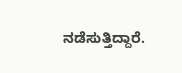ನಡೆಸುತ್ತಿದ್ದಾರೆ.